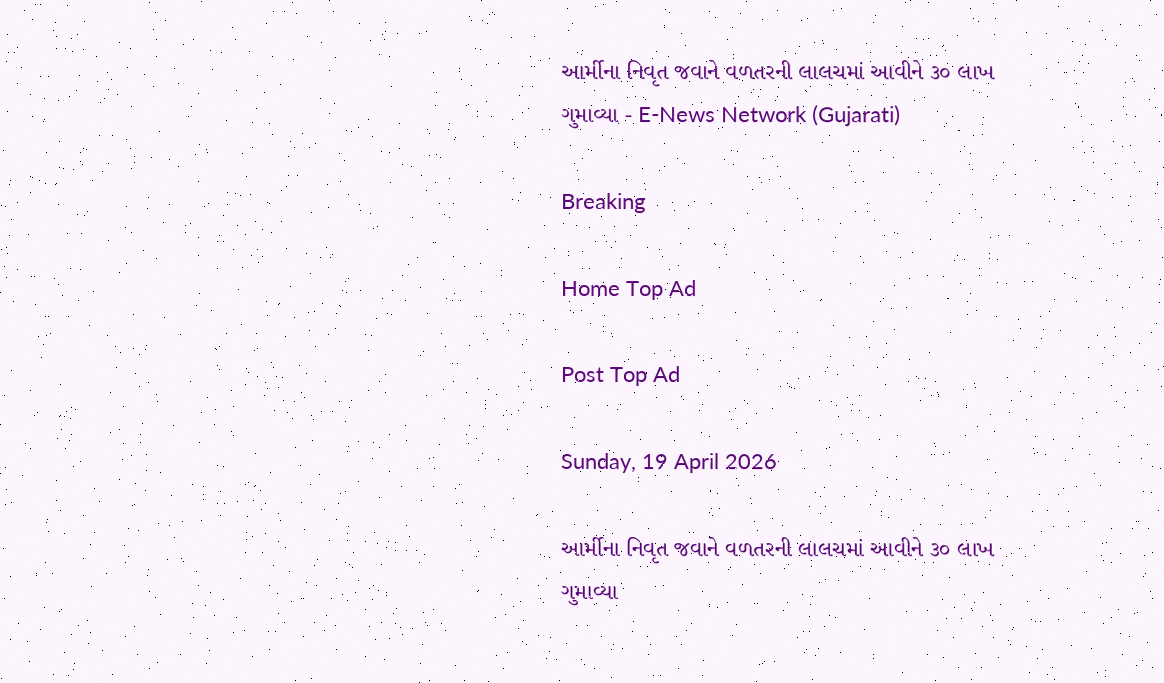આર્મીના નિવૃત જવાને વળતરની લાલચમાં આવીને ૩૦ લાખ ગુમાવ્યા - E-News Network (Gujarati)

Breaking

Home Top Ad

Post Top Ad

Sunday, 19 April 2026

આર્મીના નિવૃત જવાને વળતરની લાલચમાં આવીને ૩૦ લાખ ગુમાવ્યા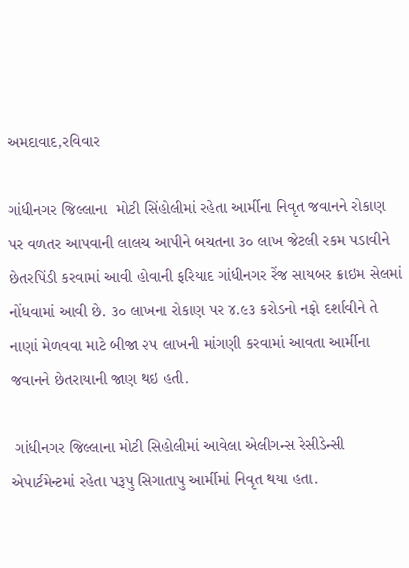અમદાવાદ,રવિવાર

ગાંધીનગર જિલ્લાના  મોટી સિંહોલીમાં રહેતા આર્મીના નિવૃત જવાનને રોકાણ પર વળતર આપવાની લાલચ આપીને બચતના ૩૦ લાખ જેટલી રકમ પડાવીને છેતરપિંડી કરવામાં આવી હોવાની ફરિયાદ ગાંધીનગર રેંજ સાયબર ક્રાઇમ સેલમાં નોંધવામાં આવી છે. ૩૦ લાખના રોકાણ પર ૪.૯૩ કરોડનો નફો દર્શાવીને તે નાણાં મેળવવા માટે બીજા ૨૫ લાખની માંગણી કરવામાં આવતા આર્મીના જવાનને છેતરાયાની જાણ થઇ હતી.

 ગાંધીનગર જિલ્લાના મોટી સિહોલીમાં આવેલા એલીગન્સ રેસીડેન્સી એપાર્ટમેન્ટમાં રહેતા પરૂપુ સિગાતાપુ આર્મીમાં નિવૃત થયા હતા.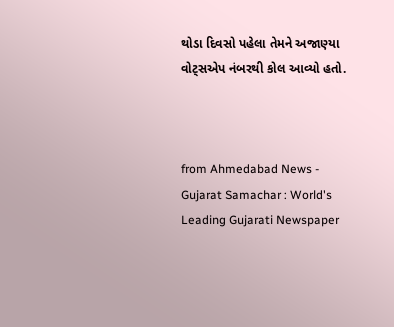થોડા દિવસો પહેલા તેમને અજાણ્યા વોટ્સએપ નંબરથી કોલ આવ્યો હતો.



from Ahmedabad News - Gujarat Samachar : World's Leading Gujarati Newspaper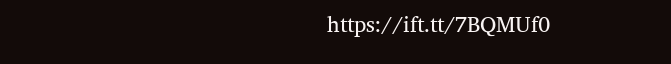https://ift.tt/7BQMUf0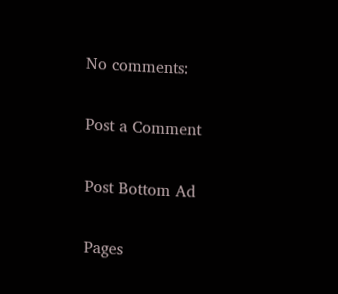No comments:

Post a Comment

Post Bottom Ad

Pages